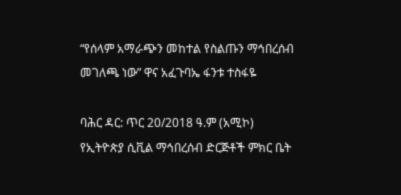“የሰላም አማራጭን መከተል የስልጡን ማኅበረሰብ መገለጫ ነው” ዋና አፈጉባኤ ፋንቱ ተስፋዬ

ባሕር ዳር: ጥር 20/2018 ዓ.ም (አሚኮ) የኢትዮጵያ ሲቪል ማኅበረሰብ ድርጅቶች ምክር ቤት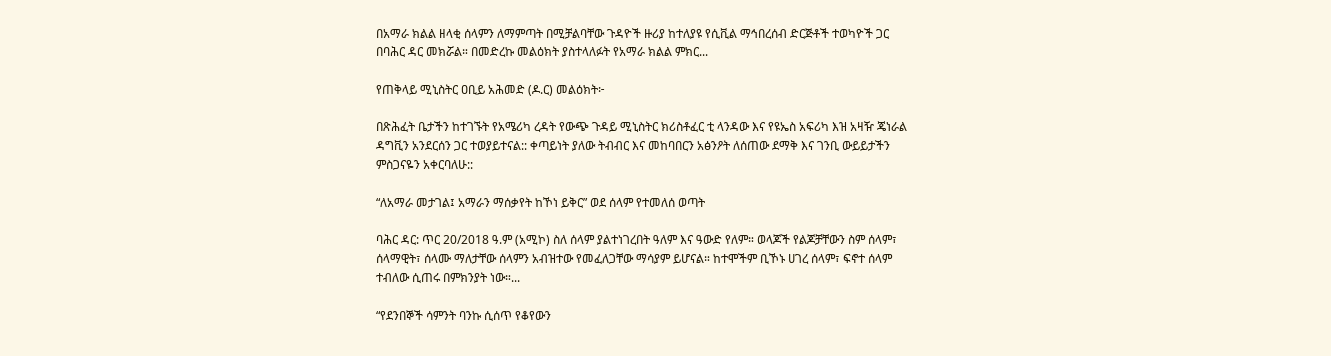በአማራ ክልል ዘላቂ ሰላምን ለማምጣት በሚቻልባቸው ጉዳዮች ዙሪያ ከተለያዩ የሲቪል ማኅበረሰብ ድርጅቶች ተወካዮች ጋር በባሕር ዳር መክሯል። በመድረኩ መልዕክት ያስተላለፉት የአማራ ክልል ምክር...

የጠቅላይ ሚኒስትር ዐቢይ አሕመድ (ዶ.ር) መልዕክት፦

በጽሕፈት ቤታችን ከተገኙት የአሜሪካ ረዳት የውጭ ጉዳይ ሚኒስትር ክሪስቶፈር ቲ ላንዳው እና የዩኤስ አፍሪካ እዝ አዛዥ ጄነራል ዳግቪን አንደርሰን ጋር ተወያይተናል:: ቀጣይነት ያለው ትብብር እና መከባበርን አፅንዖት ለሰጠው ደማቅ እና ገንቢ ውይይታችን ምስጋናዬን አቀርባለሁ::

“ለአማራ መታገል፤ አማራን ማሰቃየት ከኾነ ይቅር” ወደ ሰላም የተመለሰ ወጣት

ባሕር ዳር: ጥር 20/2018 ዓ.ም (አሚኮ) ስለ ሰላም ያልተነገረበት ዓለም እና ዓውድ የለም። ወላጆች የልጆቻቸውን ስም ሰላም፣ ሰላማዊት፣ ሰላሙ ማለታቸው ሰላምን አብዝተው የመፈለጋቸው ማሳያም ይሆናል። ከተሞችም ቢኾኑ ሀገረ ሰላም፣ ፍኖተ ሰላም ተብለው ሲጠሩ በምክንያት ነው።...

“የደንበኞች ሳምንት ባንኩ ሲሰጥ የቆየውን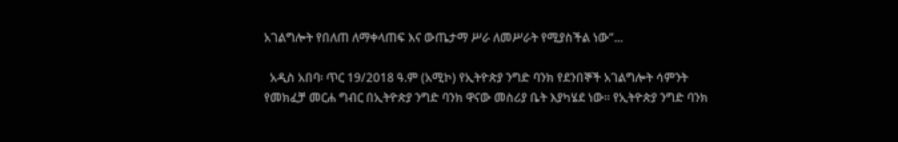አገልግሎት የበለጠ ለማቀላጠፍ እና ውጤታማ ሥራ ለመሥራት የሚያስችል ነው”...

  አዲስ አበባ፡ ጥር 19/2018 ዓ.ም (አሚኮ) የኢትዮጵያ ንግድ ባንክ የደንበኞች አገልግሎት ሳምንት የመክፈቻ መርሐ ግብር በኢትዮጵያ ንግድ ባንክ ዋናው መስሪያ ቤት እያካሄደ ነው። የኢትዮጵያ ንግድ ባንክ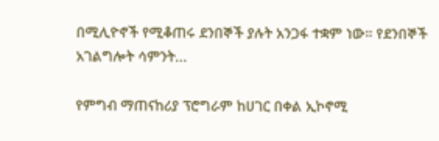በሚሊዮኖች የሚቆጠሩ ደንበኞች ያሉት አንጋፋ ተቋም ነው። የደንበኞች አገልግሎት ሳምንት...

የምግብ ማጠናከሪያ ፕሮግራም ከሀገር በቀል ኢኮኖሚ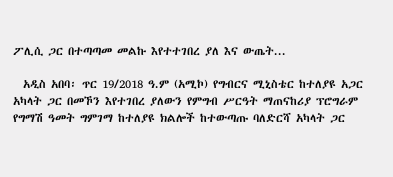ፖሊሲ ጋር በተጣጣመ መልኩ እየተተገበረ ያለ እና ውጤት...

  አዲስ አበባ፡ ጥር 19/2018 ዓ.ም (አሚኮ) የግብርና ሚኒስቴር ከተለያዩ አጋር አካላት ጋር በመኾን እየተገበረ ያለውን የምግብ ሥርዓት ማጠናከሪያ ፕሮግራም የግማሽ ዓመት ግምገማ ከተለያዩ ክልሎች ከተውጣጡ ባለድርሻ አካላት ጋር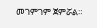መገምገም ጀምሯል።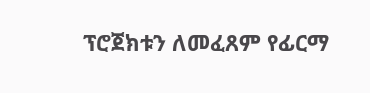ፕሮጀክቱን ለመፈጸም የፊርማ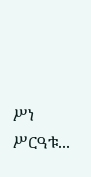ሥነ ሥርዓቱ...